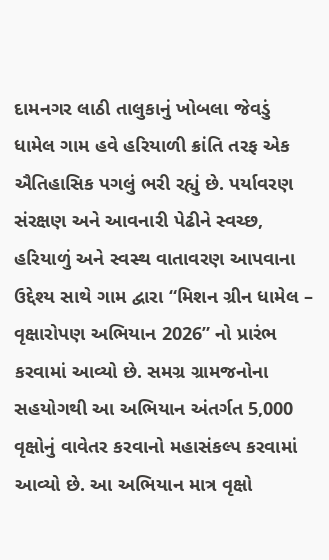દામનગર લાઠી તાલુકાનું ખોબલા જેવડું ધામેલ ગામ હવે હરિયાળી ક્રાંતિ તરફ એક ઐતિહાસિક પગલું ભરી રહ્યું છે. પર્યાવરણ સંરક્ષણ અને આવનારી પેઢીને સ્વચ્છ, હરિયાળું અને સ્વસ્થ વાતાવરણ આપવાના ઉદ્દેશ્ય સાથે ગામ દ્વારા “મિશન ગ્રીન ધામેલ – વૃક્ષારોપણ અભિયાન 2026” નો પ્રારંભ કરવામાં આવ્યો છે. સમગ્ર ગ્રામજનોના સહયોગથી આ અભિયાન અંતર્ગત 5,000 વૃક્ષોનું વાવેતર કરવાનો મહાસંકલ્પ કરવામાં આવ્યો છે. આ અભિયાન માત્ર વૃક્ષો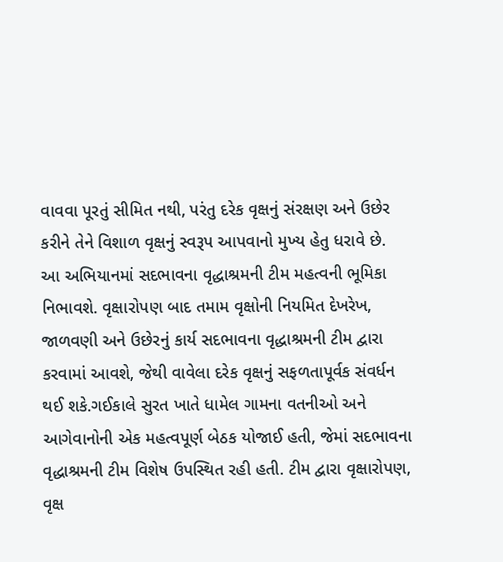વાવવા પૂરતું સીમિત નથી, પરંતુ દરેક વૃક્ષનું સંરક્ષણ અને ઉછેર કરીને તેને વિશાળ વૃક્ષનું સ્વરૂપ આપવાનો મુખ્ય હેતુ ધરાવે છે.
આ અભિયાનમાં સદભાવના વૃદ્ધાશ્રમની ટીમ મહત્વની ભૂમિકા નિભાવશે. વૃક્ષારોપણ બાદ તમામ વૃક્ષોની નિયમિત દેખરેખ, જાળવણી અને ઉછેરનું કાર્ય સદભાવના વૃદ્ધાશ્રમની ટીમ દ્વારા કરવામાં આવશે, જેથી વાવેલા દરેક વૃક્ષનું સફળતાપૂર્વક સંવર્ધન થઈ શકે.ગઈકાલે સુરત ખાતે ધામેલ ગામના વતનીઓ અને આગેવાનોની એક મહત્વપૂર્ણ બેઠક યોજાઈ હતી, જેમાં સદભાવના વૃદ્ધાશ્રમની ટીમ વિશેષ ઉપસ્થિત રહી હતી. ટીમ દ્વારા વૃક્ષારોપણ, વૃક્ષ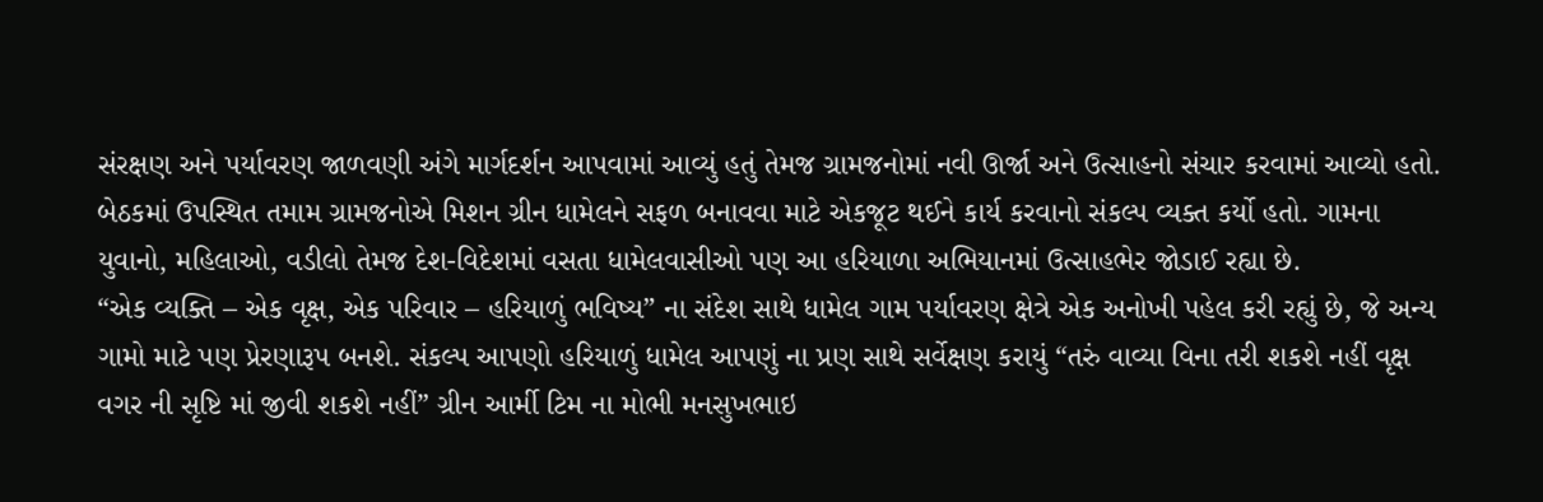સંરક્ષણ અને પર્યાવરણ જાળવણી અંગે માર્ગદર્શન આપવામાં આવ્યું હતું તેમજ ગ્રામજનોમાં નવી ઊર્જા અને ઉત્સાહનો સંચાર કરવામાં આવ્યો હતો.
બેઠકમાં ઉપસ્થિત તમામ ગ્રામજનોએ મિશન ગ્રીન ધામેલને સફળ બનાવવા માટે એકજૂટ થઈને કાર્ય કરવાનો સંકલ્પ વ્યક્ત કર્યો હતો. ગામના યુવાનો, મહિલાઓ, વડીલો તેમજ દેશ-વિદેશમાં વસતા ધામેલવાસીઓ પણ આ હરિયાળા અભિયાનમાં ઉત્સાહભેર જોડાઈ રહ્યા છે.
“એક વ્યક્તિ – એક વૃક્ષ, એક પરિવાર – હરિયાળું ભવિષ્ય” ના સંદેશ સાથે ધામેલ ગામ પર્યાવરણ ક્ષેત્રે એક અનોખી પહેલ કરી રહ્યું છે, જે અન્ય ગામો માટે પણ પ્રેરણારૂપ બનશે. સંકલ્પ આપણો હરિયાળું ધામેલ આપણું ના પ્રણ સાથે સર્વેક્ષણ કરાયું “તરું વાવ્યા વિના તરી શકશે નહીં વૃક્ષ વગર ની સૃષ્ટિ માં જીવી શકશે નહીં” ગ્રીન આર્મી ટિમ ના મોભી મનસુખભાઇ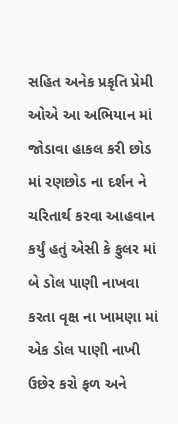સહિત અનેક પ્રકૃતિ પ્રેમી ઓએ આ અભિયાન માં જોડાવા હાકલ કરી છોડ માં રણછોડ ના દર્શન ને ચરિતાર્થ કરવા આહવાન કર્યું હતું એસી કે ફુલર માં બે ડોલ પાણી નાખવા કરતા વૃક્ષ ના ખામણા માં એક ડોલ પાણી નાખી ઉછેર કરો ફળ અને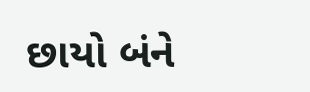છાયો બંને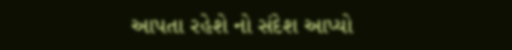આપતા રહેશે નો સંદેશ આપ્યો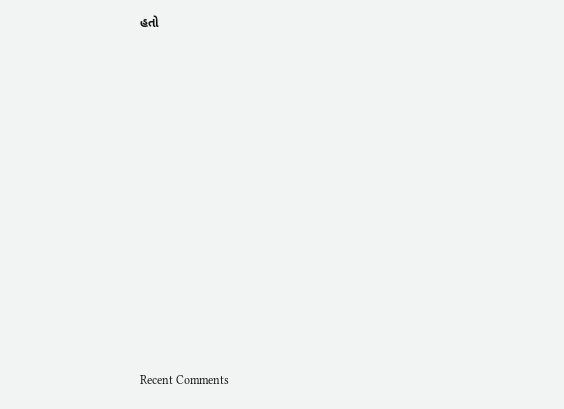હતો


















Recent Comments